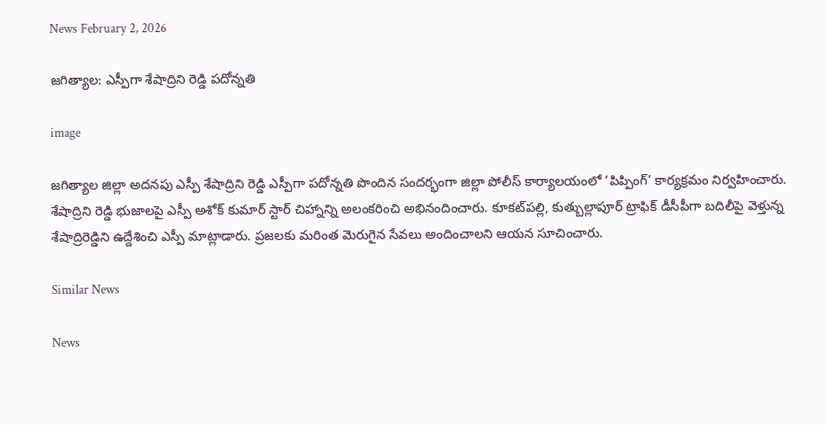News February 2, 2026

జగిత్యాల: ఎస్పీగా శేషాద్రిని రెడ్డి పదోన్నతి

image

జగిత్యాల జిల్లా అదనపు ఎస్పీ శేషాద్రిని రెడ్డి ఎస్పీగా పదోన్నతి పొందిన సందర్భంగా జిల్లా పోలీస్ కార్యాలయంలో ‘పిప్పింగ్‌’ కార్యక్రమం నిర్వహించారు. శేషాద్రిని రెడ్డి భుజాలపై ఎస్పీ అశోక్ కుమార్ స్టార్ చిహ్నాన్ని అలంకరించి అభినందించారు. కూకట్‌పల్లి, కుత్బుల్లాపూర్ ట్రాఫిక్ డీసీపీగా బదిలీపై వెళ్తున్న శేషాద్రిరెడ్డిని ఉద్దేశించి ఎస్పీ మాట్లాడారు. ప్రజలకు మరింత మెరుగైన సేవలు అందించాలని ఆయన సూచించారు.

Similar News

News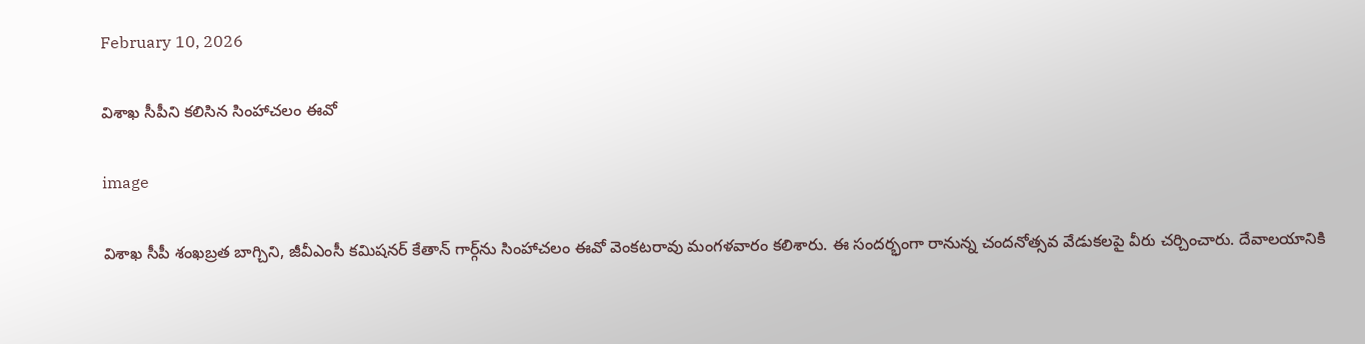February 10, 2026

విశాఖ సీపీని కలిసిన సింహాచలం ఈవో

image

విశాఖ సీపీ శంఖబ్రత బాగ్చిని, జీవీఎంసీ కమిషనర్ కేతాన్ గార్గ్‌ను సింహాచలం ఈవో వెంకటరావు మంగళవారం కలిశారు. ఈ సందర్భంగా రానున్న చందనోత్సవ వేడుకలపై వీరు చర్చించారు. దేవాలయానికి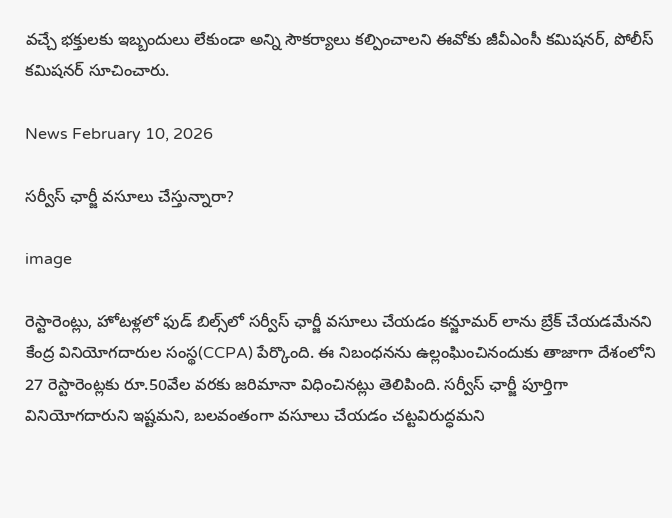వచ్చే భక్తులకు ఇబ్బందులు లేకుండా అన్ని సౌకర్యాలు కల్పించాలని ఈవోకు జీవీఎంసీ కమిషనర్, పోలీస్ కమిషనర్ సూచించారు.

News February 10, 2026

సర్వీస్ ఛార్జీ వసూలు చేస్తున్నారా?

image

రెస్టారెంట్లు, హోటళ్లలో ఫుడ్ బిల్స్‌లో సర్వీస్ ఛార్జీ వసూలు చేయడం కన్జూమర్ లాను బ్రేక్ చేయడమేనని కేంద్ర వినియోగదారుల సంస్థ(CCPA) పేర్కొంది. ఈ నిబంధనను ఉల్లంఘించినందుకు తాజాగా దేశంలోని 27 రెస్టారెంట్లకు రూ.50వేల వరకు జరిమానా విధించినట్లు తెలిపింది. సర్వీస్ ఛార్జీ పూర్తిగా వినియోగదారుని ఇష్టమని, బలవంతంగా వసూలు చేయడం చట్టవిరుద్ధమని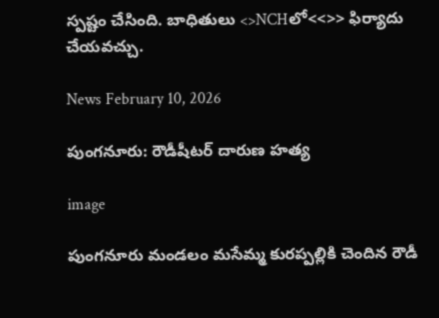స్పష్టం చేసింది. బాధితులు <>NCHలో<<>> ఫిర్యాదు చేయవచ్చు.

News February 10, 2026

పుంగనూరు: రౌడీషీటర్ దారుణ హత్య

image

పుంగనూరు మండలం మసేమ్మ కురప్పల్లికి చెందిన రౌడీ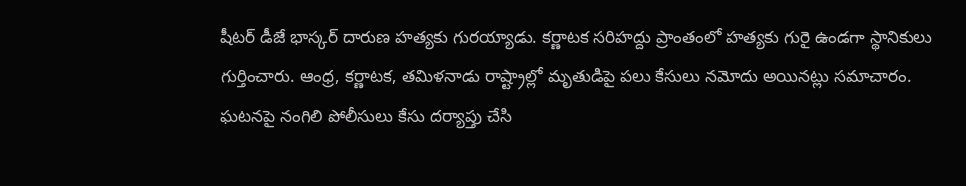షీటర్ డీజే భాస్కర్ దారుణ హత్యకు గురయ్యాడు. కర్ణాటక సరిహద్దు ప్రాంతంలో హత్యకు గురై ఉండగా స్థానికులు గుర్తించారు. ఆంధ్ర, కర్ణాటక, తమిళనాడు రాష్ట్రాల్లో మృతుడిపై పలు కేసులు నమోదు అయినట్లు సమాచారం. ఘటనపై నంగిలి పోలీసులు కేసు దర్యాప్తు చేసి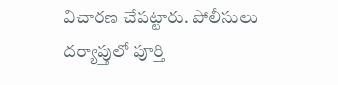విచారణ చేపట్టారు. పోలీసులు దర్యాప్తులో పూర్తి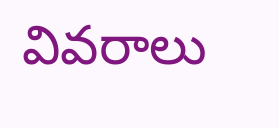వివరాలు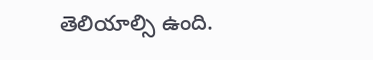తెలియాల్సి ఉంది.